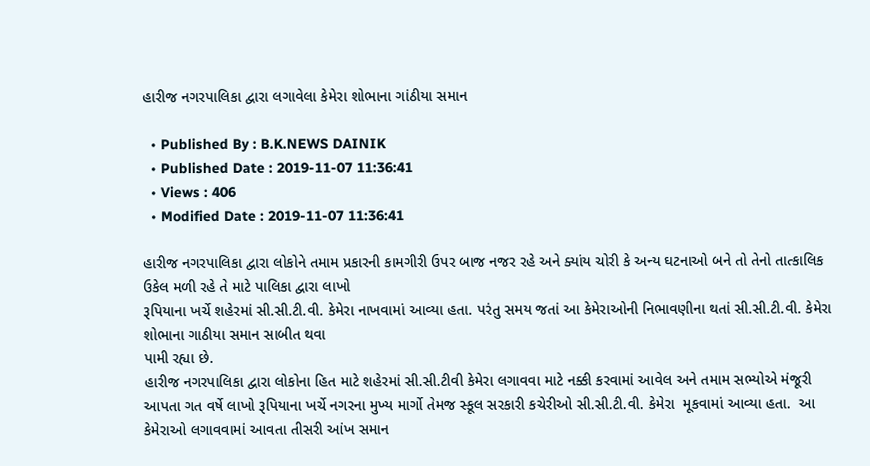હારીજ નગરપાલિકા દ્વારા લગાવેલા કેમેરા શોભાના ગાંઠીયા સમાન

  • Published By : B.K.NEWS DAINIK
  • Published Date : 2019-11-07 11:36:41
  • Views : 406
  • Modified Date : 2019-11-07 11:36:41

હારીજ નગરપાલિકા દ્વારા લોકોને તમામ પ્રકારની કામગીરી ઉપર બાજ નજર રહે અને ક્યાંય ચોરી કે અન્ય ઘટનાઓ બને તો તેનો તાત્કાલિક ઉકેલ મળી રહે તે માટે પાલિકા દ્વારા લાખો
રૂપિયાના ખર્ચે શહેરમાં સી.સી.ટી.વી. કેમેરા નાખવામાં આવ્યા હતા. પરંતુ સમય જતાં આ કેમેરાઓની નિભાવણીના થતાં સી.સી.ટી.વી. કેમેરા શોભાના ગાઠીયા સમાન સાબીત થવા
પામી રહ્યા છે.
હારીજ નગરપાલિકા દ્વારા લોકોના હિત માટે શહેરમાં સી.સી.ટીવી કેમેરા લગાવવા માટે નક્કી કરવામાં આવેલ અને તમામ સભ્યોએ મંજૂરી આપતા ગત વર્ષે લાખો રૂપિયાના ખર્ચે નગરના મુખ્ય માર્ગો તેમજ સ્કૂલ સરકારી કચેરીઓ સી.સી.ટી.વી. કેમેરા  મૂકવામાં આવ્યા હતા.  આ કેમેરાઓ લગાવવામાં આવતા તીસરી આંખ સમાન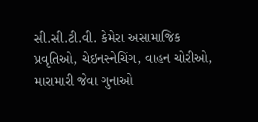સી.સી.ટી.વી. કેમેરા અસામાજિક પ્રવૃતિઓ, ચેઇનસ્નેચિંગ, વાહન ચોરીઓ, મારામારી જેવા ગુનાઓ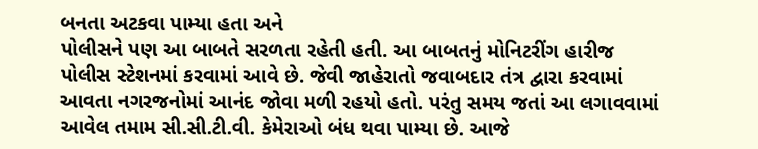બનતા અટકવા પામ્યા હતા અને
પોલીસને પણ આ બાબતે સરળતા રહેતી હતી. આ બાબતનું મોનિટરીંગ હારીજ
પોલીસ સ્ટેશનમાં કરવામાં આવે છે. જેવી જાહેરાતો જવાબદાર તંત્ર દ્વારા કરવામાં આવતા નગરજનોમાં આનંદ જોવા મળી રહયો હતો. પરંતુ સમય જતાં આ લગાવવામાં આવેલ તમામ સી.સી.ટી.વી. કેમેરાઓ બંધ થવા પામ્યા છે. આજે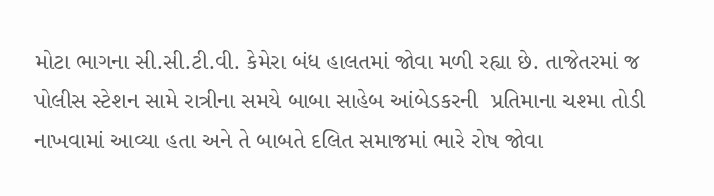મોટા ભાગના સી.સી.ટી.વી. કેમેરા બંધ હાલતમાં જોવા મળી રહ્યા છે. તાજેતરમાં જ પોલીસ સ્ટેશન સામે રાત્રીના સમયે બાબા સાહેબ આંબેડકરની  પ્રતિમાના ચશ્મા તોડી નાખવામાં આવ્યા હતા અને તે બાબતે દલિત સમાજમાં ભારે રોષ જોવા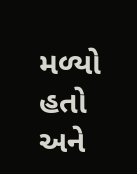મળ્યો હતો અને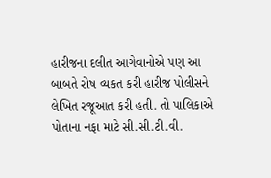હારીજના દલીત આગેવાનોએ પણ આ બાબતે રોષ વ્યકત કરી હારીજ પોલીસને લેખિત રજૂઆત કરી હતી. તો પાલિકાએ પોતાના નફા માટે સી.સી.ટી.વી.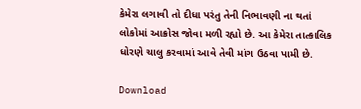કેમેરા લગાવી તો દીધા પરંતુ તેની નિભાવણી ના થતાં લોકોમાં આક્રોસ જોવા મળી રહ્યો છે. આ કેમેરા તાત્કાલિક ધોરણે ચાલુ કરવામાં આવે તેવી માંગ ઉઠવા પામી છે.

Download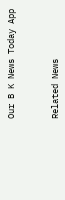Our B K News Today App



Related News